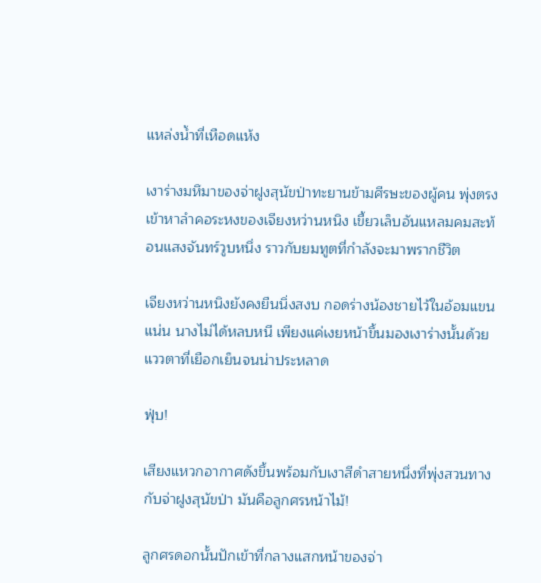แหล่งน้ำที่เหือดแห้ง

เงาร่างมหึมาของจ่าฝูงสุนัขป่าทะยานข้ามศีรษะของผู้คน พุ่งตรงเข้าหาลำคอระหงของเจียงหว่านหนิง เขี้ยวเล็บอันแหลมคมสะท้อนแสงจันทร์วูบหนึ่ง ราวกับยมทูตที่กำลังจะมาพรากชีวิต

เจียงหว่านหนิงยังคงยืนนิ่งสงบ กอดร่างน้องชายไว้ในอ้อมแขนแน่น นางไม่ได้หลบหนี เพียงแค่เงยหน้าขึ้นมองเงาร่างนั้นด้วยแววตาที่เยือกเย็นจนน่าประหลาด

ฟุ่บ!

เสียงแหวกอากาศดังขึ้นพร้อมกับเงาสีดำสายหนึ่งที่พุ่งสวนทางกับจ่าฝูงสุนัขป่า มันคือลูกศรหน้าไม้!

ลูกศรดอกนั้นปักเข้าที่กลางแสกหน้าของจ่า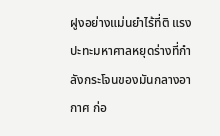ฝูงอย่างแม่นยำไร้ที่ติ แรงปะทะมหาศาลหยุดร่างที่กำลังกระโจนของมันกลางอากาศ ก่อ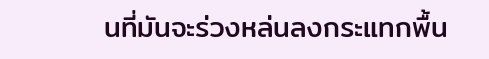นที่มันจะร่วงหล่นลงกระแทกพื้น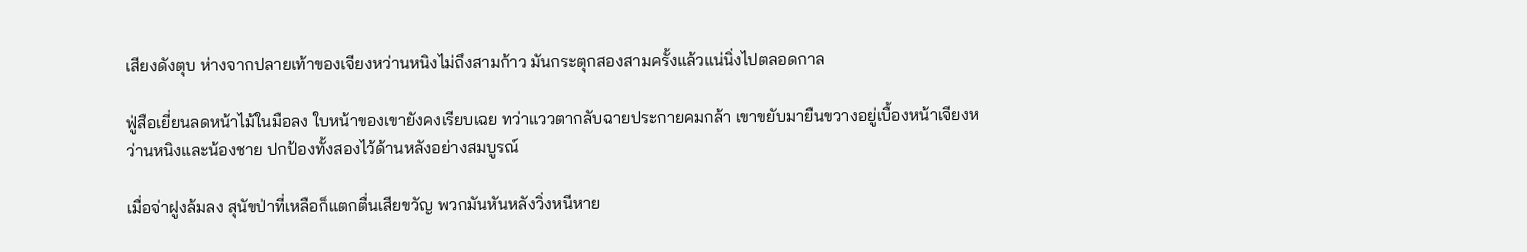เสียงดังตุบ ห่างจากปลายเท้าของเจียงหว่านหนิงไม่ถึงสามก้าว มันกระตุกสองสามครั้งแล้วแน่นิ่งไปตลอดกาล

ฟู่สือเยี่ยนลดหน้าไม้ในมือลง ใบหน้าของเขายังคงเรียบเฉย ทว่าแววตากลับฉายประกายคมกล้า เขาขยับมายืนขวางอยู่เบื้องหน้าเจียงหว่านหนิงและน้องชาย ปกป้องทั้งสองไว้ด้านหลังอย่างสมบูรณ์

เมื่อจ่าฝูงล้มลง สุนัขป่าที่เหลือก็แตกตื่นเสียขวัญ พวกมันหันหลังวิ่งหนีหาย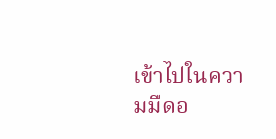เข้าไปในความมืดอ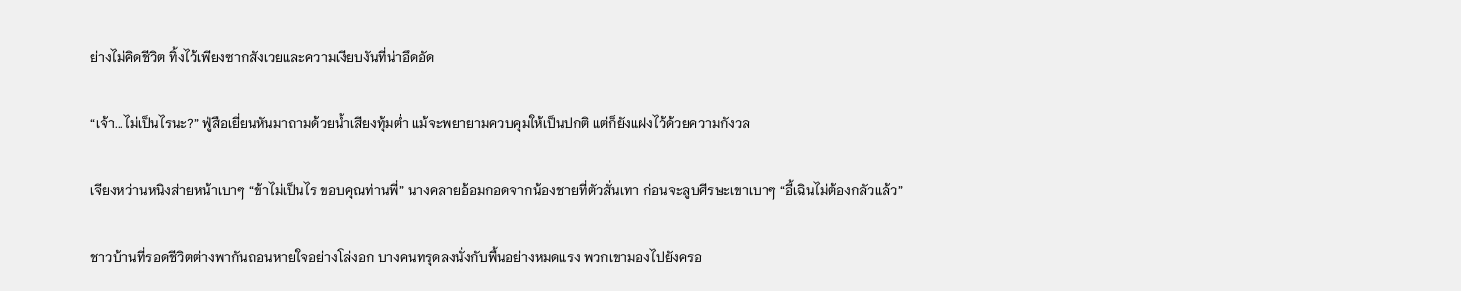ย่างไม่คิดชีวิต ทิ้งไว้เพียงซากสังเวยและความเงียบงันที่น่าอึดอัด

“เจ้า...ไม่เป็นไรนะ?” ฟู่สือเยี่ยนหันมาถามด้วยน้ำเสียงทุ้มต่ำ แม้จะพยายามควบคุมให้เป็นปกติ แต่ก็ยังแฝงไว้ด้วยความกังวล

เจียงหว่านหนิงส่ายหน้าเบาๆ “ข้าไม่เป็นไร ขอบคุณท่านพี่” นางคลายอ้อมกอดจากน้องชายที่ตัวสั่นเทา ก่อนจะลูบศีรษะเขาเบาๆ “อี้เฉินไม่ต้องกลัวแล้ว”

ชาวบ้านที่รอดชีวิตต่างพากันถอนหายใจอย่างโล่งอก บางคนทรุดลงนั่งกับพื้นอย่างหมดแรง พวกเขามองไปยังครอ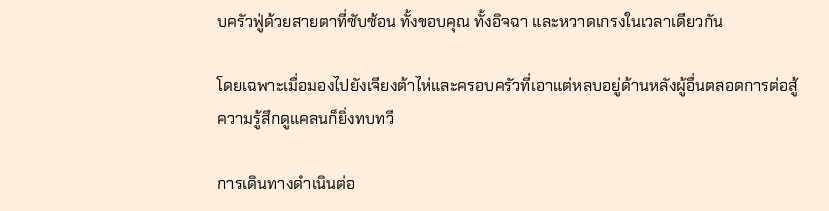บครัวฟู่ด้วยสายตาที่ซับซ้อน ทั้งขอบคุณ ทั้งอิจฉา และหวาดเกรงในเวลาเดียวกัน

โดยเฉพาะเมื่อมองไปยังเจียงต้าไห่และครอบครัวที่เอาแต่หลบอยู่ด้านหลังผู้อื่นตลอดการต่อสู้ ความรู้สึกดูแคลนก็ยิ่งทบทวี

การเดินทางดำเนินต่อ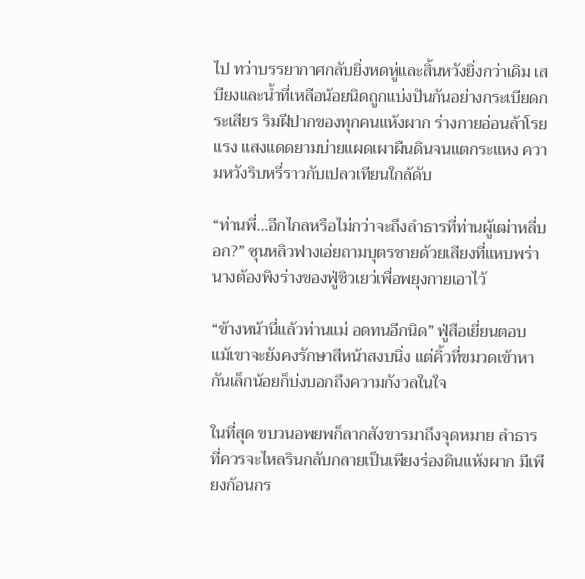ไป ทว่าบรรยากาศกลับยิ่งหดหู่และสิ้นหวังยิ่งกว่าเดิม เสบียงและน้ำที่เหลือน้อยนิดถูกแบ่งปันกันอย่างกระเบียดกระเสียร ริมฝีปากของทุกคนแห้งผาก ร่างกายอ่อนล้าโรยแรง แสงแดดยามบ่ายแผดเผาผืนดินจนแตกระแหง ความหวังริบหรี่ราวกับเปลวเทียนใกล้ดับ

“ท่านพี่...อีกไกลหรือไม่กว่าจะถึงลำธารที่ท่านผู้เฒ่าหลี่บอก?” ซุนหลิวฟางเอ่ยถามบุตรชายด้วยเสียงที่แหบพร่า นางต้องพิงร่างของฟู่ชิวเยว่เพื่อพยุงกายเอาไว้

“ข้างหน้านี่แล้วท่านแม่ อดทนอีกนิด” ฟู่สือเยี่ยนตอบ แม้เขาจะยังคงรักษาสีหน้าสงบนิ่ง แต่คิ้วที่ขมวดเข้าหากันเล็กน้อยก็บ่งบอกถึงความกังวลในใจ

ในที่สุด ขบวนอพยพก็ลากสังขารมาถึงจุดหมาย ลำธารที่ควรจะไหลรินกลับกลายเป็นเพียงร่องดินแห้งผาก มีเพียงก้อนกร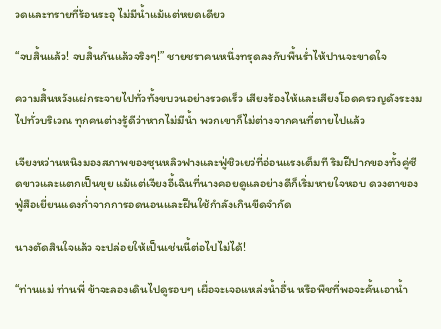วดและทรายที่ร้อนระอุ ไม่มีน้ำแม้แต่หยดเดียว

“จบสิ้นแล้ว! จบสิ้นกันแล้วจริงๆ!” ชายชราคนหนึ่งทรุดลงกับพื้นร่ำไห้ปานจะขาดใจ

ความสิ้นหวังแผ่กระจายไปทั่วทั้งขบวนอย่างรวดเร็ว เสียงร้องไห้และเสียงโอดครวญดังระงมไปทั่วบริเวณ ทุกคนต่างรู้ดีว่าหากไม่มีน้ำ พวกเขาก็ไม่ต่างจากคนที่ตายไปแล้ว

เจียงหว่านหนิงมองสภาพของซุนหลิวฟางและฟู่ชิวเยว่ที่อ่อนแรงเต็มที ริมฝีปากของทั้งคู่ซีดขาวและแตกเป็นขุย แม้แต่เจียงอี้เฉินที่นางคอยดูแลอย่างดีก็เริ่มหายใจหอบ ดวงตาของฟู่สือเยี่ยนแดงก่ำจากการอดนอนและฝืนใช้กำลังเกินขีดจำกัด

นางตัดสินใจแล้ว จะปล่อยให้เป็นเช่นนี้ต่อไปไม่ได้!

“ท่านแม่ ท่านพี่ ข้าจะลองเดินไปดูรอบๆ เผื่อจะเจอแหล่งน้ำอื่น หรือพืชที่พอจะคั้นเอาน้ำ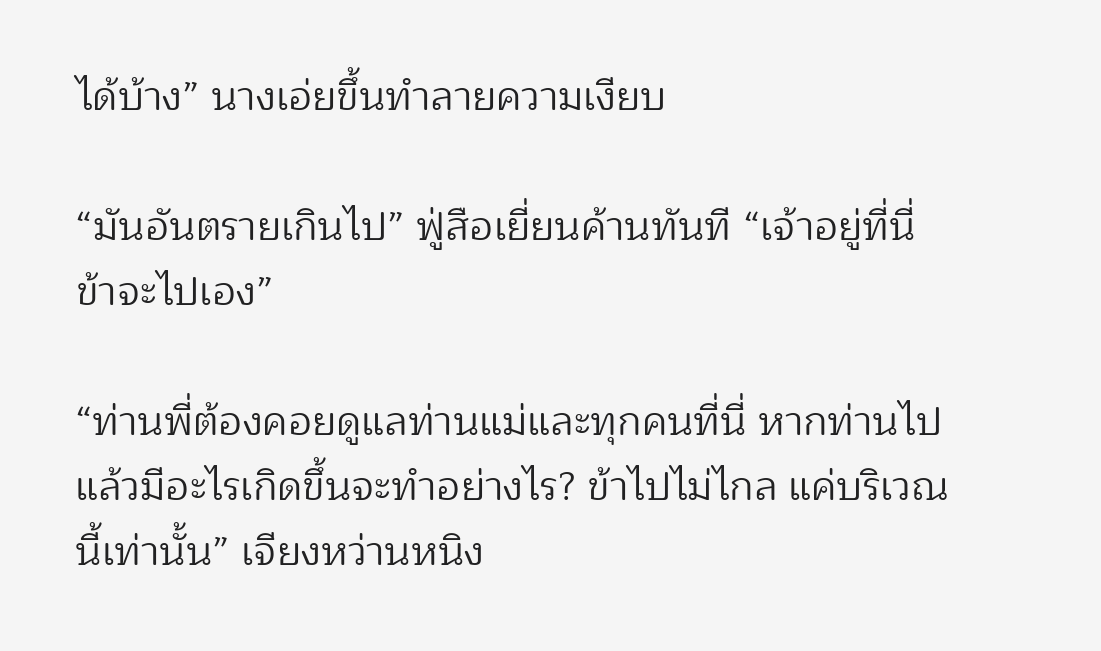ได้บ้าง” นางเอ่ยขึ้นทำลายความเงียบ

“มันอันตรายเกินไป” ฟู่สือเยี่ยนค้านทันที “เจ้าอยู่ที่นี่ ข้าจะไปเอง”

“ท่านพี่ต้องคอยดูแลท่านแม่และทุกคนที่นี่ หากท่านไปแล้วมีอะไรเกิดขึ้นจะทำอย่างไร? ข้าไปไม่ไกล แค่บริเวณนี้เท่านั้น” เจียงหว่านหนิง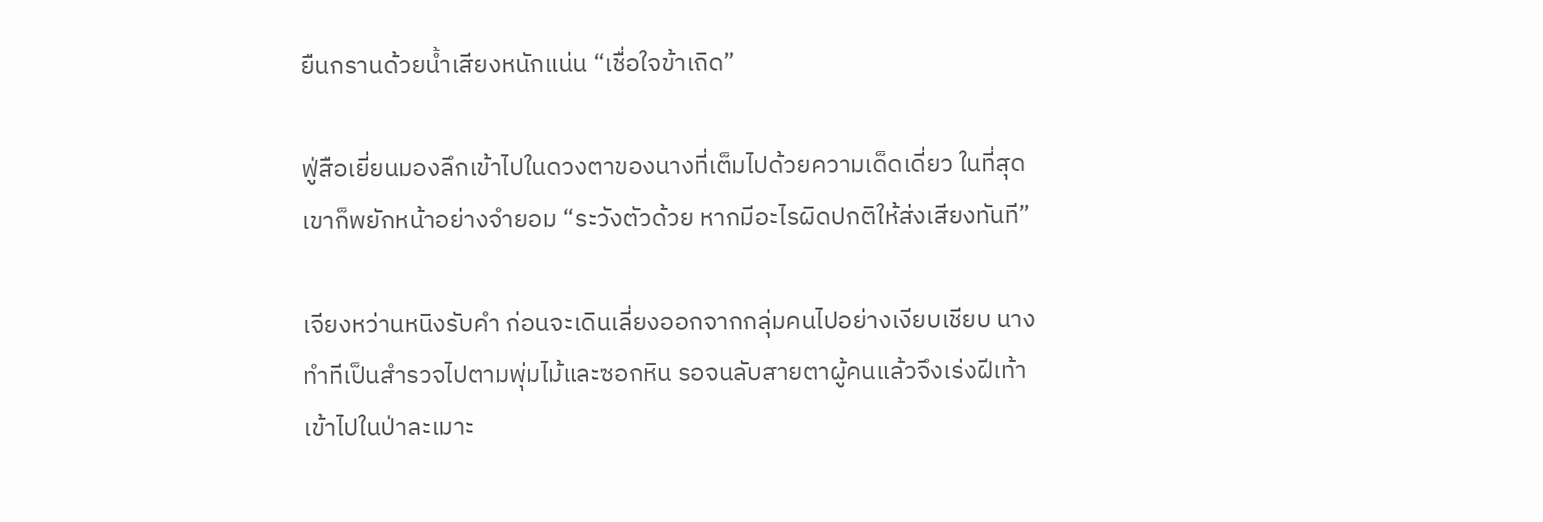ยืนกรานด้วยน้ำเสียงหนักแน่น “เชื่อใจข้าเถิด”

ฟู่สือเยี่ยนมองลึกเข้าไปในดวงตาของนางที่เต็มไปด้วยความเด็ดเดี่ยว ในที่สุดเขาก็พยักหน้าอย่างจำยอม “ระวังตัวด้วย หากมีอะไรผิดปกติให้ส่งเสียงทันที”

เจียงหว่านหนิงรับคำ ก่อนจะเดินเลี่ยงออกจากกลุ่มคนไปอย่างเงียบเชียบ นางทำทีเป็นสำรวจไปตามพุ่มไม้และซอกหิน รอจนลับสายตาผู้คนแล้วจึงเร่งฝีเท้าเข้าไปในป่าละเมาะ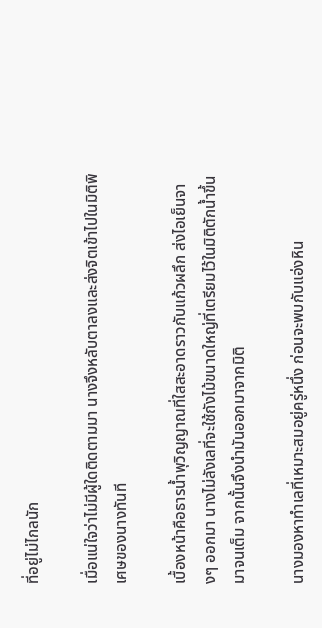ที่อยู่ไม่ไกลนัก

เมื่อแน่ใจว่าไม่มีผู้ใดติดตามมา นางจึงหลับตาลงและส่งจิตเข้าไปในมิติพิเศษของนางทันที

เบื้องหน้าคือธารน้ำพุวิญญาณที่ใสสะอาดราวกับแก้วผลึก ส่งไอเย็นจางๆ ออกมา นางไม่ลังเลที่จะใช้ถังไม้ขนาดใหญ่ที่เตรียมไว้ในมิติตักน้ำขึ้นมาจนเต็ม จากนั้นจึงนำมันออกมาจากมิติ

นางมองหาทำเลที่เหมาะสมอยู่ครู่หนึ่ง ก่อนจะพบกับแอ่งหิน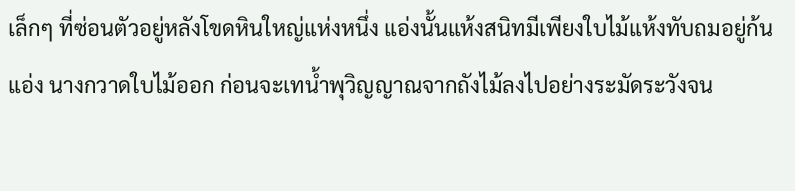เล็กๆ ที่ซ่อนตัวอยู่หลังโขดหินใหญ่แห่งหนึ่ง แอ่งนั้นแห้งสนิทมีเพียงใบไม้แห้งทับถมอยู่ก้นแอ่ง นางกวาดใบไม้ออก ก่อนจะเทน้ำพุวิญญาณจากถังไม้ลงไปอย่างระมัดระวังจน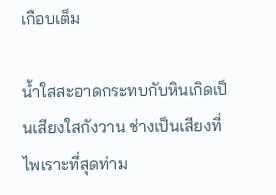เกือบเต็ม

น้ำใสสะอาดกระทบกับหินเกิดเป็นเสียงใสกังวาน ช่างเป็นเสียงที่ไพเราะที่สุดท่าม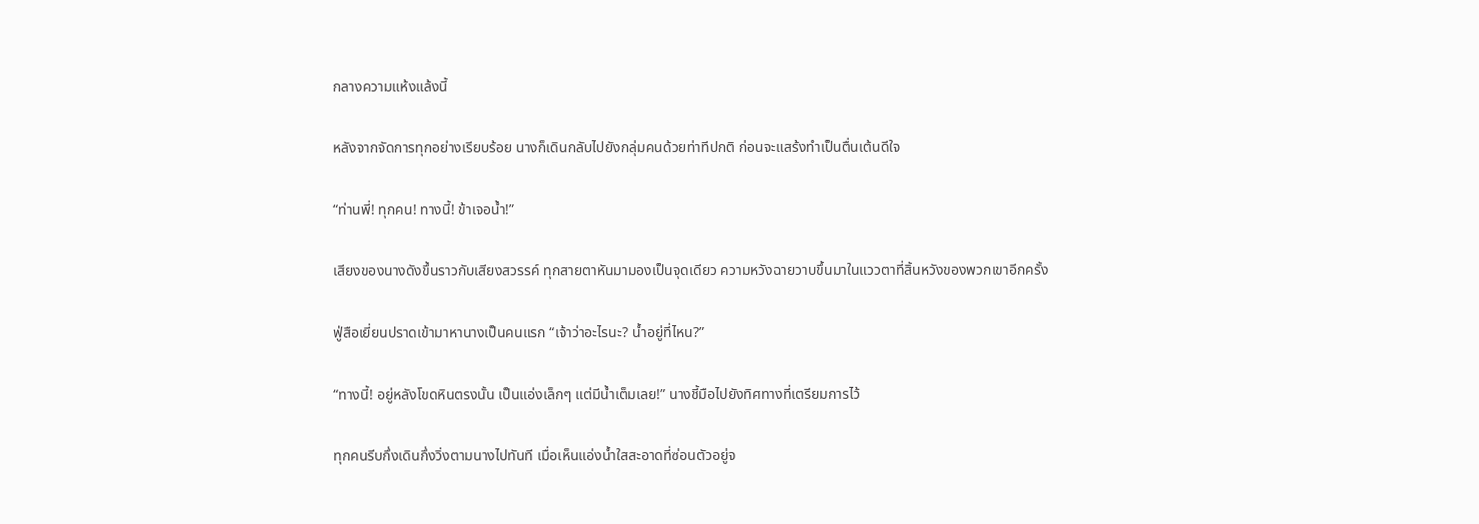กลางความแห้งแล้งนี้

หลังจากจัดการทุกอย่างเรียบร้อย นางก็เดินกลับไปยังกลุ่มคนด้วยท่าทีปกติ ก่อนจะแสร้งทำเป็นตื่นเต้นดีใจ

“ท่านพี่! ทุกคน! ทางนี้! ข้าเจอน้ำ!”

เสียงของนางดังขึ้นราวกับเสียงสวรรค์ ทุกสายตาหันมามองเป็นจุดเดียว ความหวังฉายวาบขึ้นมาในแววตาที่สิ้นหวังของพวกเขาอีกครั้ง

ฟู่สือเยี่ยนปราดเข้ามาหานางเป็นคนแรก “เจ้าว่าอะไรนะ? น้ำอยู่ที่ไหน?”

“ทางนี้! อยู่หลังโขดหินตรงนั้น เป็นแอ่งเล็กๆ แต่มีน้ำเต็มเลย!” นางชี้มือไปยังทิศทางที่เตรียมการไว้

ทุกคนรีบกึ่งเดินกึ่งวิ่งตามนางไปทันที เมื่อเห็นแอ่งน้ำใสสะอาดที่ซ่อนตัวอยู่จ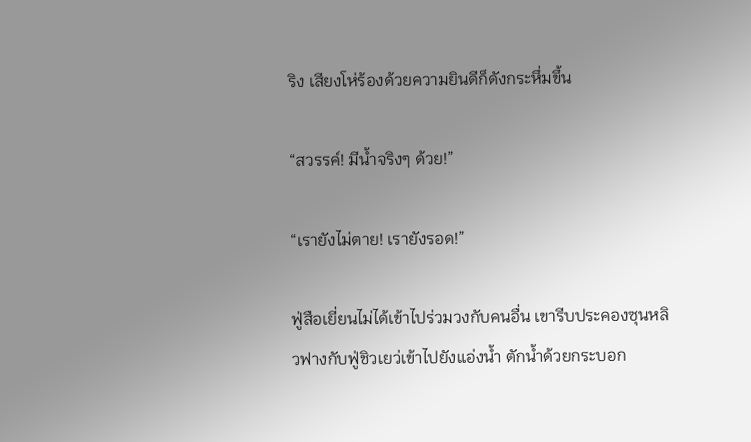ริง เสียงโห่ร้องด้วยความยินดีก็ดังกระหึ่มขึ้น

“สวรรค์! มีน้ำจริงๆ ด้วย!”

“เรายังไม่ตาย! เรายังรอด!”

ฟู่สือเยี่ยนไม่ได้เข้าไปร่วมวงกับคนอื่น เขารีบประคองซุนหลิวฟางกับฟู่ชิวเยว่เข้าไปยังแอ่งน้ำ ตักน้ำด้วยกระบอก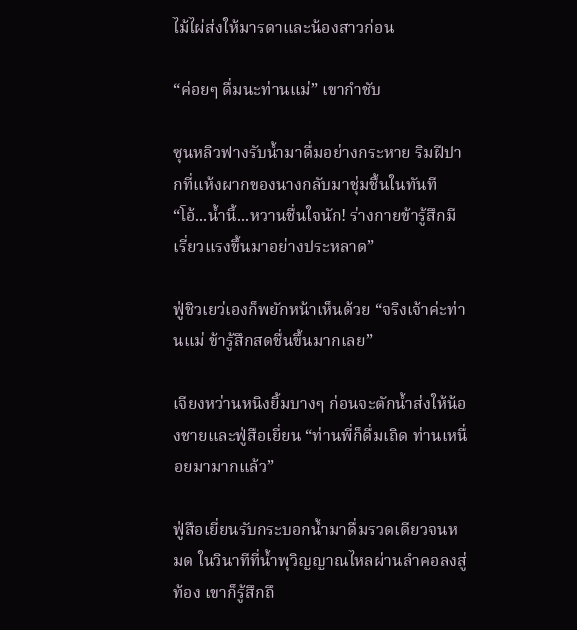ไม้ไผ่ส่งให้มารดาและน้องสาวก่อน

“ค่อยๆ ดื่มนะท่านแม่” เขากำชับ

ซุนหลิวฟางรับน้ำมาดื่มอย่างกระหาย ริมฝีปากที่แห้งผากของนางกลับมาชุ่มชื้นในทันที “โอ้...น้ำนี้...หวานชื่นใจนัก! ร่างกายข้ารู้สึกมีเรี่ยวแรงขึ้นมาอย่างประหลาด”

ฟู่ชิวเยว่เองก็พยักหน้าเห็นด้วย “จริงเจ้าค่ะท่านแม่ ข้ารู้สึกสดชื่นขึ้นมากเลย”

เจียงหว่านหนิงยิ้มบางๆ ก่อนจะตักน้ำส่งให้น้องชายและฟู่สือเยี่ยน “ท่านพี่ก็ดื่มเถิด ท่านเหนื่อยมามากแล้ว”

ฟู่สือเยี่ยนรับกระบอกน้ำมาดื่มรวดเดียวจนหมด ในวินาทีที่น้ำพุวิญญาณไหลผ่านลำคอลงสู่ท้อง เขาก็รู้สึกถึ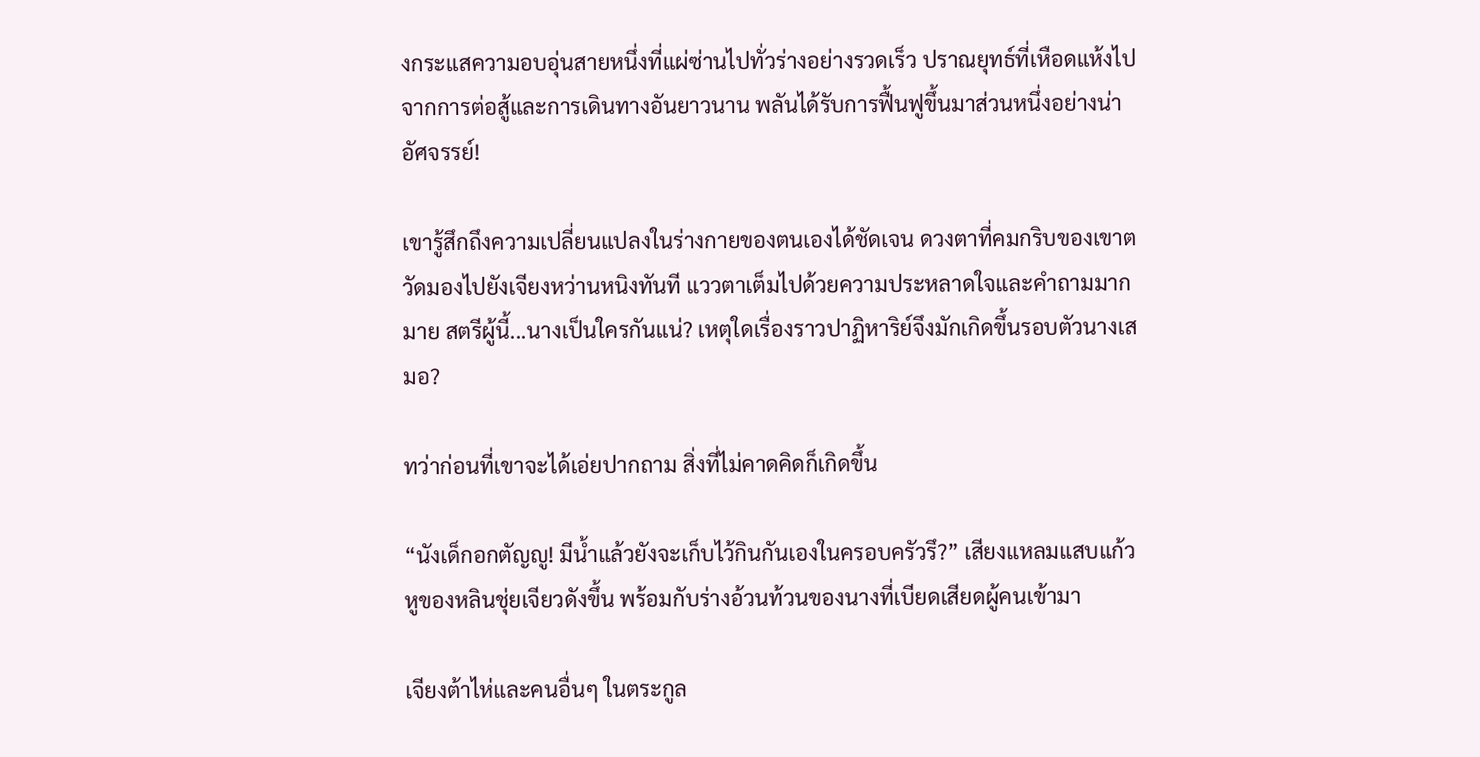งกระแสความอบอุ่นสายหนึ่งที่แผ่ซ่านไปทั่วร่างอย่างรวดเร็ว ปราณยุทธ์ที่เหือดแห้งไปจากการต่อสู้และการเดินทางอันยาวนาน พลันได้รับการฟื้นฟูขึ้นมาส่วนหนึ่งอย่างน่าอัศจรรย์!

เขารู้สึกถึงความเปลี่ยนแปลงในร่างกายของตนเองได้ชัดเจน ดวงตาที่คมกริบของเขาตวัดมองไปยังเจียงหว่านหนิงทันที แววตาเต็มไปด้วยความประหลาดใจและคำถามมากมาย สตรีผู้นี้...นางเป็นใครกันแน่? เหตุใดเรื่องราวปาฏิหาริย์จึงมักเกิดขึ้นรอบตัวนางเสมอ?

ทว่าก่อนที่เขาจะได้เอ่ยปากถาม สิ่งที่ไม่คาดคิดก็เกิดขึ้น

“นังเด็กอกตัญญู! มีน้ำแล้วยังจะเก็บไว้กินกันเองในครอบครัวรึ?” เสียงแหลมแสบแก้วหูของหลินชุ่ยเจียวดังขึ้น พร้อมกับร่างอ้วนท้วนของนางที่เบียดเสียดผู้คนเข้ามา

เจียงต้าไห่และคนอื่นๆ ในตระกูล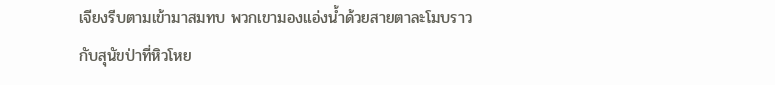เจียงรีบตามเข้ามาสมทบ พวกเขามองแอ่งน้ำด้วยสายตาละโมบราวกับสุนัขป่าที่หิวโหย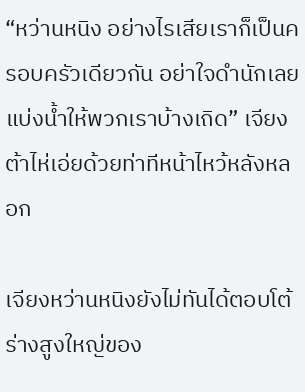“หว่านหนิง อย่างไรเสียเราก็เป็นครอบครัวเดียวกัน อย่าใจดำนักเลย แบ่งน้ำให้พวกเราบ้างเถิด” เจียงต้าไห่เอ่ยด้วยท่าทีหน้าไหว้หลังหลอก

เจียงหว่านหนิงยังไม่ทันได้ตอบโต้ ร่างสูงใหญ่ของ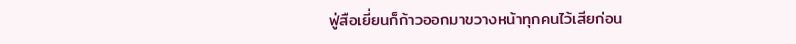ฟู่สือเยี่ยนก็ก้าวออกมาขวางหน้าทุกคนไว้เสียก่อน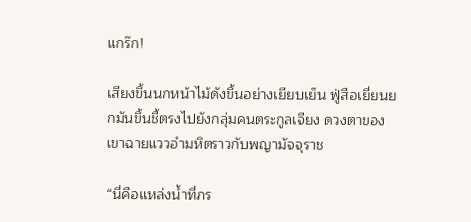แกร๊ก!

เสียงขึ้นนกหน้าไม้ดังขึ้นอย่างเยียบเย็น ฟู่สือเยี่ยนยกมันขึ้นชี้ตรงไปยังกลุ่มคนตระกูลเจียง ดวงตาของเขาฉายแววอำมหิตราวกับพญามัจจุราช

“นี่คือแหล่งน้ำที่ภร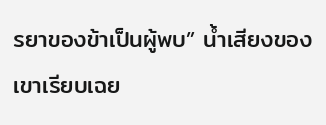รยาของข้าเป็นผู้พบ” น้ำเสียงของเขาเรียบเฉย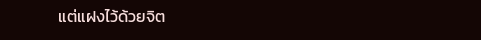แต่แฝงไว้ด้วยจิต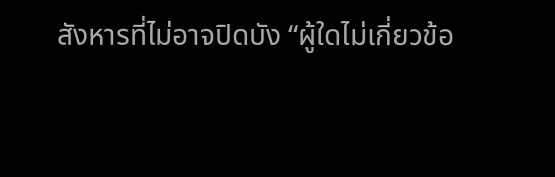สังหารที่ไม่อาจปิดบัง “ผู้ใดไม่เกี่ยวข้อ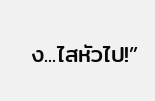ง...ไสหัวไป!”